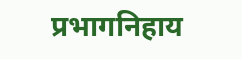प्रभागनिहाय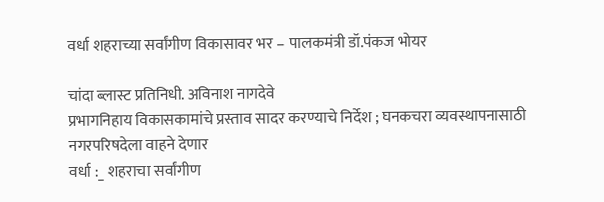वर्धा शहराच्या सर्वांगीण विकासावर भर – पालकमंत्री डॉ.पंकज भोयर

चांदा ब्लास्ट प्रतिनिधी. अविनाश नागदेवे
प्रभागनिहाय विकासकामांचे प्रस्ताव सादर करण्याचे निर्देश ; घनकचरा व्यवस्थापनासाठी नगरपरिषदेला वाहने देणार
वर्धा :_ शहराचा सर्वांगीण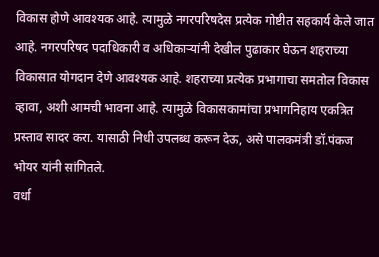विकास होणे आवश्यक आहे. त्यामुळे नगरपरिषदेस प्रत्येक गोष्टीत सहकार्य केले जात आहे. नगरपरिषद पदाधिकारी व अधिकाऱ्यांनी देखील पुढाकार घेऊन शहराच्या विकासात योगदान देणे आवश्यक आहे. शहराच्या प्रत्येक प्रभागाचा समतोल विकास व्हावा, अशी आमची भावना आहे. त्यामुळे विकासकामांचा प्रभागनिहाय एकत्रित प्रस्ताव सादर करा. यासाठी निधी उपलब्ध करून देऊ, असे पालकमंत्री डॉ.पंकज भोयर यांनी सांगितले.
वर्धा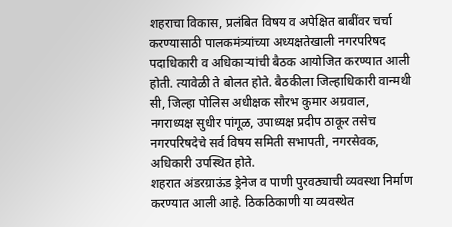शहराचा विकास, प्रलंबित विषय व अपेक्षित बाबींवर चर्चा करण्यासाठी पालकमंत्र्यांच्या अध्यक्षतेखाली नगरपरिषद पदाधिकारी व अधिकाऱ्यांची बैठक आयोजित करण्यात आली होती. त्यावेळी ते बोलत होते. बैठकीला जिल्हाधिकारी वान्मथी सी, जिल्हा पोलिस अधीक्षक सौरभ कुमार अग्रवाल, नगराध्यक्ष सुधीर पांगूळ, उपाध्यक्ष प्रदीप ठाकूर तसेच नगरपरिषदेचे सर्व विषय समिती सभापती, नगरसेवक, अधिकारी उपस्थित होते.
शहरात अंडरग्राऊंड ड्रेनेज व पाणी पुरवठ्याची व्यवस्था निर्माण करण्यात आली आहे. ठिकठिकाणी या व्यवस्थेत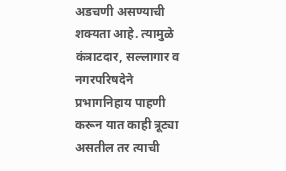अडचणी असण्याची शक्यता आहे. त्यामुळे कंत्राटदार, सल्लागार व नगरपरिषदेने प्रभागनिहाय पाहणी करून यात काही त्रूट्या असतील तर त्याची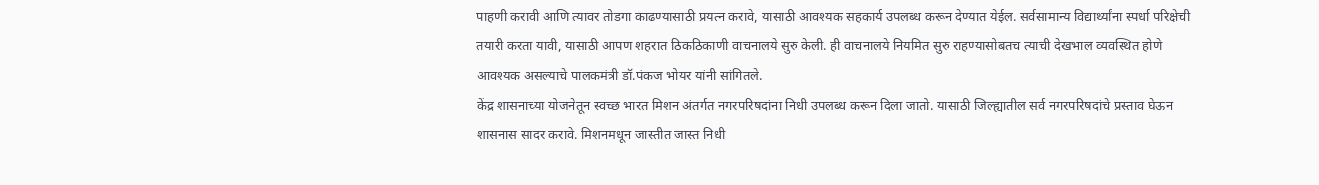पाहणी करावी आणि त्यावर तोडगा काढण्यासाठी प्रयत्न करावे, यासाठी आवश्यक सहकार्य उपलब्ध करून देण्यात येईल. सर्वसामान्य विद्यार्थ्यांना स्पर्धा परिक्षेची तयारी करता यावी, यासाठी आपण शहरात ठिकठिकाणी वाचनालये सुरु केली. ही वाचनालये नियमित सुरु राहण्यासोबतच त्याची देखभाल व्यवस्थित होणे आवश्यक असल्याचे पालकमंत्री डॉ.पंकज भोयर यांनी सांगितले.
केंद्र शासनाच्या योजनेतून स्वच्छ भारत मिशन अंतर्गत नगरपरिषदांना निधी उपलब्ध करून दिला जातो. यासाठी जिल्ह्यातील सर्व नगरपरिषदांचे प्रस्ताव घेऊन शासनास सादर करावे. मिशनमधून जास्तीत जास्त निधी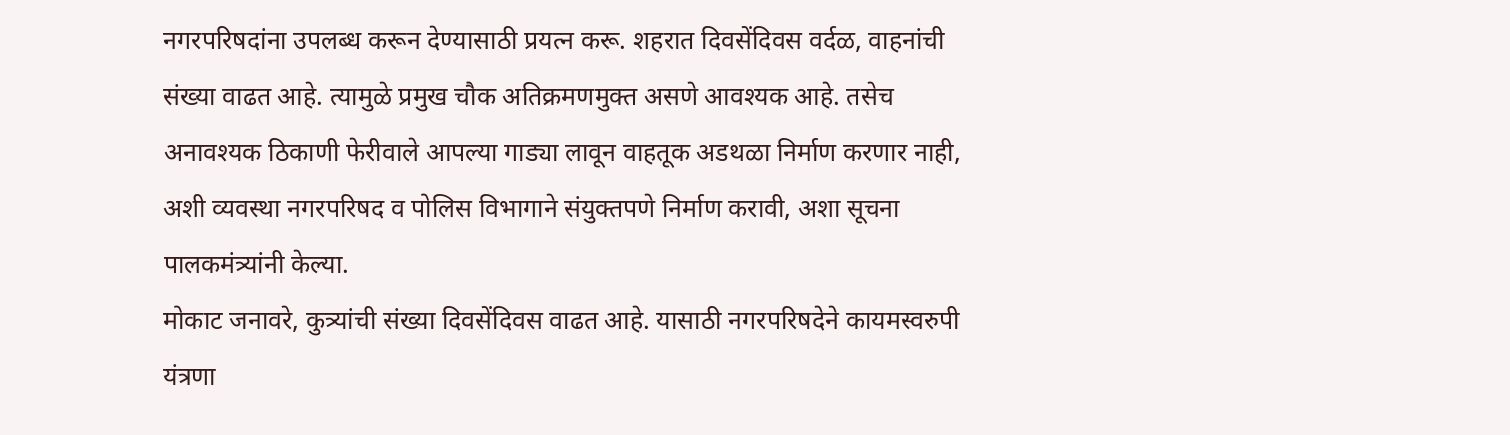नगरपरिषदांना उपलब्ध करून देण्यासाठी प्रयत्न करू. शहरात दिवसेंदिवस वर्दळ, वाहनांची संख्या वाढत आहे. त्यामुळे प्रमुख चौक अतिक्रमणमुक्त असणे आवश्यक आहे. तसेच अनावश्यक ठिकाणी फेरीवाले आपल्या गाड्या लावून वाहतूक अडथळा निर्माण करणार नाही, अशी व्यवस्था नगरपरिषद व पोलिस विभागाने संयुक्तपणे निर्माण करावी, अशा सूचना पालकमंत्र्यांनी केल्या.
मोकाट जनावरे, कुत्र्यांची संख्या दिवसेंदिवस वाढत आहे. यासाठी नगरपरिषदेने कायमस्वरुपी यंत्रणा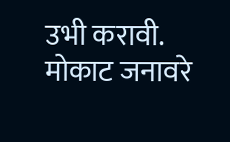उभी करावी. मोकाट जनावरे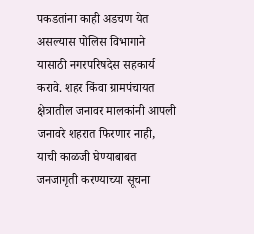पकडतांना काही अडचण येत असल्यास पोलिस विभागाने यासाठी नगरपरिषदेस सहकार्य करावे. शहर किंवा ग्रामपंचायत क्षेत्रातील जनावर मालकांनी आपली जनावरे शहरात फिरणार नाही, याची काळजी घेण्याबाबत जनजागृती करण्याच्या सूचना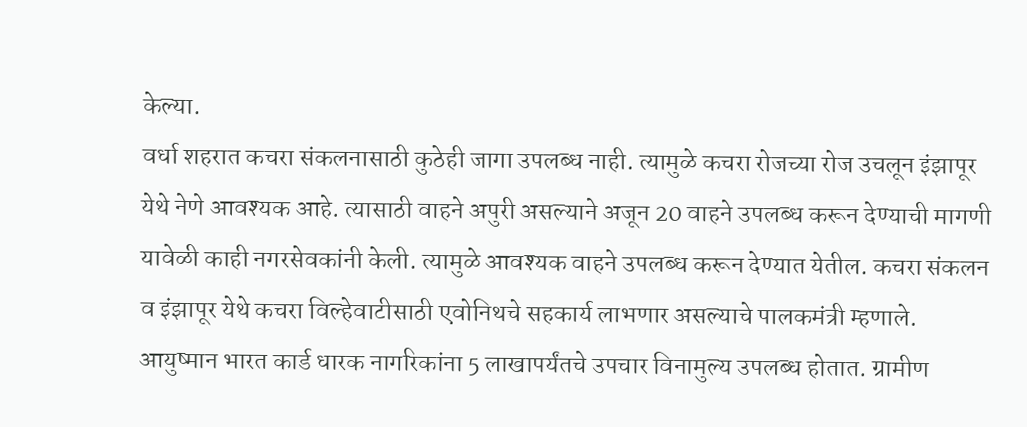केल्या.
वर्धा शहरात कचरा संकलनासाठी कुठेही जागा उपलब्ध नाही. त्यामुळे कचरा रोजच्या रोज उचलून इंझापूर येथे नेणे आवश्यक आहे. त्यासाठी वाहने अपुरी असल्याने अजून 20 वाहने उपलब्ध करून देण्याची मागणी यावेळी काही नगरसेवकांनी केली. त्यामुळे आवश्यक वाहने उपलब्ध करून देण्यात येतील. कचरा संकलन व इंझापूर येथे कचरा विल्हेवाटीसाठी एवोनिथचे सहकार्य लाभणार असल्याचे पालकमंत्री म्हणाले.
आयुष्मान भारत कार्ड धारक नागरिकांना 5 लाखापर्यंतचे उपचार विनामुल्य उपलब्ध होतात. ग्रामीण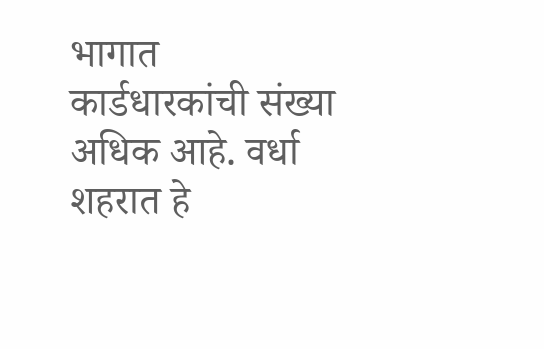भागात कार्डधारकांची संख्या अधिक आहे. वर्धा शहरात हे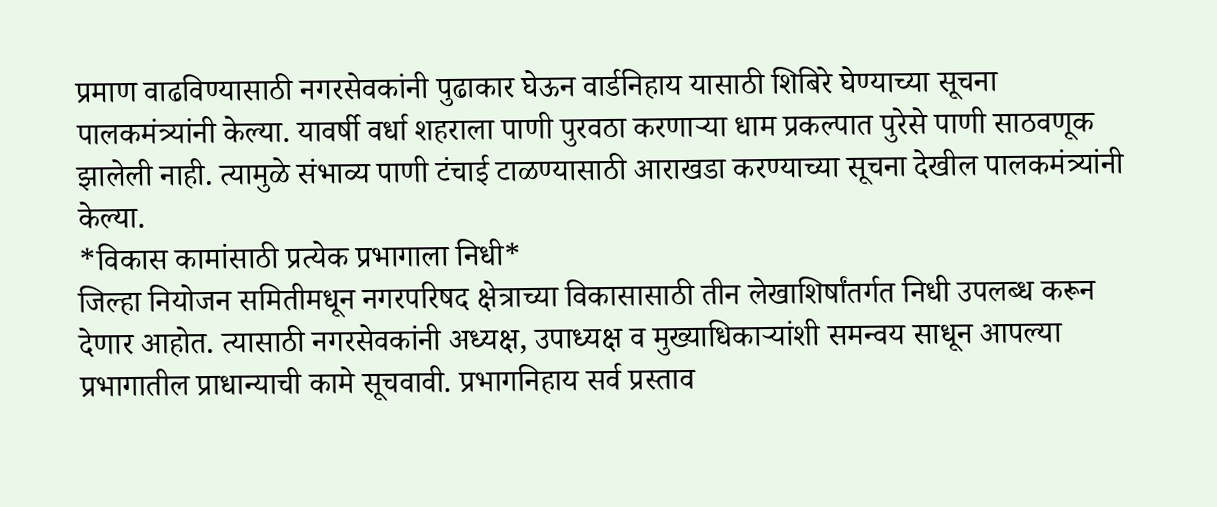प्रमाण वाढविण्यासाठी नगरसेवकांनी पुढाकार घेऊन वार्डनिहाय यासाठी शिबिरे घेण्याच्या सूचना पालकमंत्र्यांनी केल्या. यावर्षी वर्धा शहराला पाणी पुरवठा करणाऱ्या धाम प्रकल्पात पुरेसे पाणी साठवणूक झालेली नाही. त्यामुळे संभाव्य पाणी टंचाई टाळण्यासाठी आराखडा करण्याच्या सूचना देखील पालकमंत्र्यांनी केल्या.
*विकास कामांसाठी प्रत्येक प्रभागाला निधी*
जिल्हा नियोजन समितीमधून नगरपरिषद क्षेत्राच्या विकासासाठी तीन लेखाशिर्षांतर्गत निधी उपलब्ध करून देणार आहोत. त्यासाठी नगरसेवकांनी अध्यक्ष, उपाध्यक्ष व मुख्याधिकाऱ्यांशी समन्वय साधून आपल्या प्रभागातील प्राधान्याची कामे सूचवावी. प्रभागनिहाय सर्व प्रस्ताव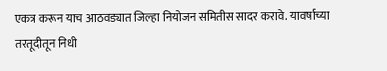एकत्र करून याच आठवड्यात जिल्हा नियोजन समितीस सादर करावे. यावर्षाच्या तरतूदीतून निधी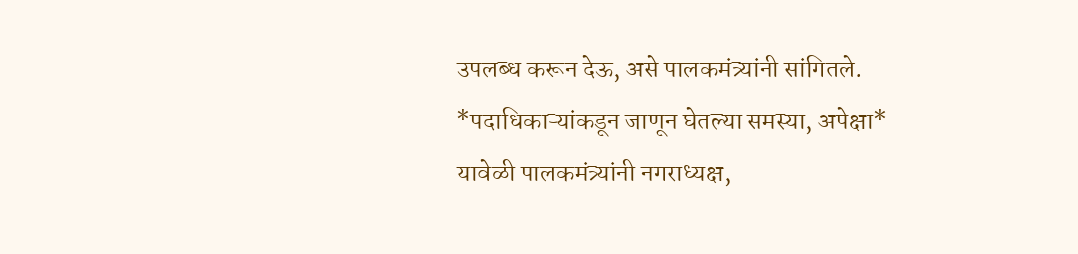उपलब्ध करून देऊ, असे पालकमंत्र्यांनी सांगितले.
*पदाधिकाऱ्यांकडून जाणून घेतल्या समस्या, अपेक्षा*
यावेळी पालकमंत्र्यांनी नगराध्यक्ष,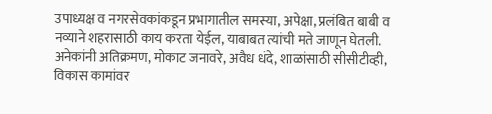उपाध्यक्ष व नगरसेवकांकडून प्रभागातील समस्या, अपेक्षा, प्रलंबित बाबी व नव्याने शहरासाठी काय करता येईल, याबाबत त्यांची मते जाणून घेतली. अनेकांनी अतिक्रमण, मोकाट जनावरे, अवैध धंदे, शाळांसाठी सीसीटीव्ही, विकास कामांवर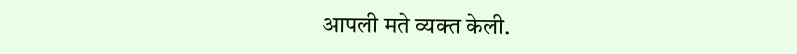आपली मते व्यक्त केली.